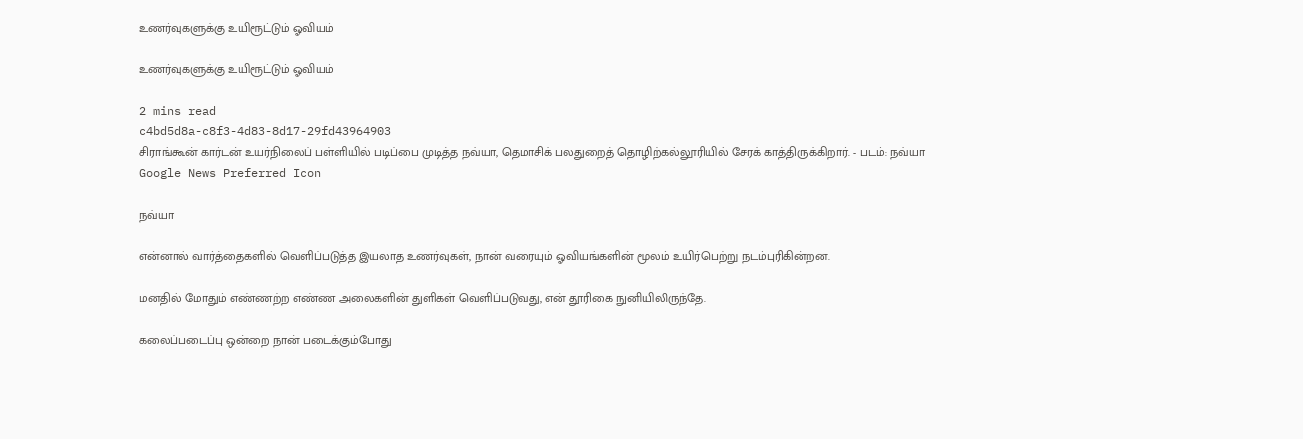உணர்வுகளுக்கு உயிரூட்டும் ஓவியம்

உணர்வுகளுக்கு உயிரூட்டும் ஓவியம்

2 mins read
c4bd5d8a-c8f3-4d83-8d17-29fd43964903
சிராங்கூன் கார்டன் உயர்நிலைப் பள்ளியில் படிப்பை முடித்த நவ்யா, தெமாசிக் பலதுறைத் தொழிற்கல்லூரியில் சேரக் காத்திருக்கிறார். - படம்: நவ்யா
Google News Preferred Icon

நவ்யா

என்னால் வார்த்தைகளில் வெளிப்படுத்த இயலாத உணர்வுகள், நான் வரையும் ஓவியங்களின் மூலம் உயிர்பெற்று நடம்புரிகின்றன.

மனதில் மோதும் எண்ணற்ற எண்ண அலைகளின் துளிகள் வெளிப்படுவது, என் தூரிகை நுனியிலிருந்தே.

கலைப்படைப்பு ஒன்றை நான் படைக்கும்போது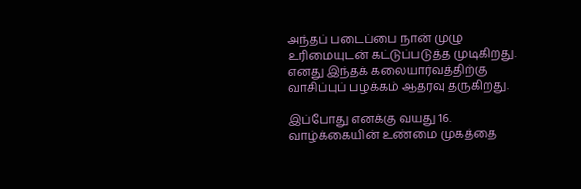அந்தப் படைப்பை நான் முழு உரிமையுடன் கட்டுப்படுத்த முடிகிறது. எனது இந்தக் கலையார்வத்திற்கு வாசிப்புப் பழக்கம் ஆதரவு தருகிறது.

இப்போது எனக்கு வயது 16. வாழ்க்கையின் உண்மை முகத்தை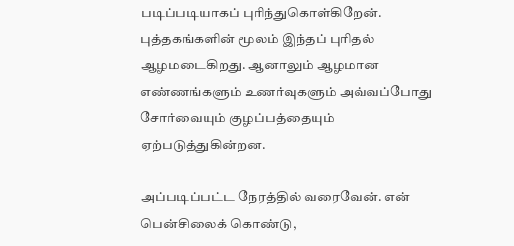படிப்படியாகப் புரிந்துகொள்கிறேன். புத்தகங்களின் மூலம் இந்தப் புரிதல் ஆழமடைகிறது. ஆனாலும் ஆழமான எண்ணங்களும் உணர்வுகளும் அவ்வப்போது சோர்வையும் குழப்பத்தையும் ஏற்படுத்துகின்றன.

அப்படிப்பட்ட நேரத்தில் வரைவேன். என் பென்சிலைக் கொண்டு,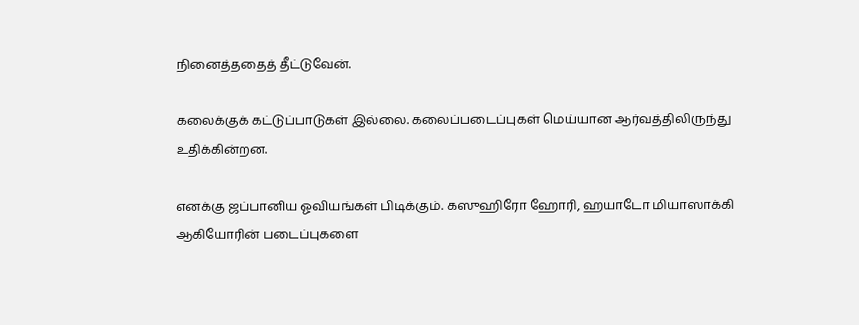நினைத்ததைத் தீட்டுவேன்.

கலைக்குக் கட்டுப்பாடுகள் இல்லை. கலைப்படைப்புகள் மெய்யான ஆர்வத்திலிருந்து உதிக்கின்றன.

எனக்கு ஜப்பானிய ஓவியங்கள் பிடிக்கும். கஸுஹிரோ ஹோரி, ஹயாடோ மியாஸாக்கி ஆகியோரின் படைப்புகளை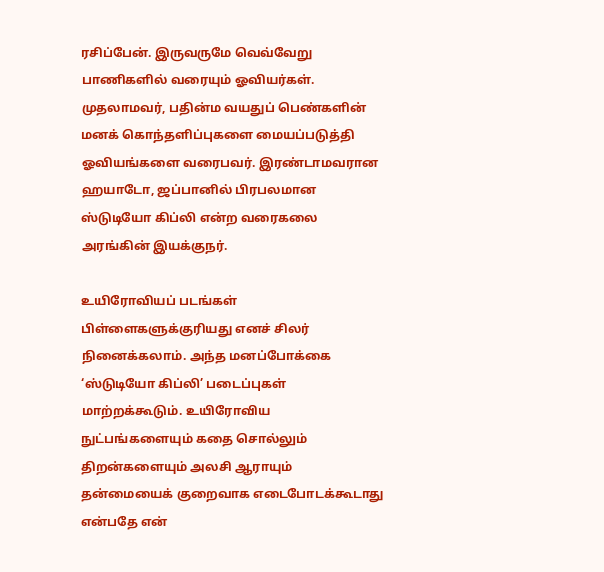ரசிப்பேன். இருவருமே வெவ்வேறு பாணிகளில் வரையும் ஓவியர்கள். முதலாமவர், பதின்ம வயதுப் பெண்களின் மனக் கொந்தளிப்புகளை மையப்படுத்தி ஓவியங்களை வரைபவர். இரண்டாமவரான ஹயாடோ, ஜப்பானில் பிரபலமான ஸ்டுடியோ கிப்லி என்ற வரைகலை அரங்கின் இயக்குநர்.

உயிரோவியப் படங்கள் பிள்ளைகளுக்குரியது எனச் சிலர் நினைக்கலாம். அந்த மனப்போக்கை ‘ஸ்டுடியோ கிப்லி’ படைப்புகள் மாற்றக்கூடும். உயிரோவிய நுட்பங்களையும் கதை சொல்லும் திறன்களையும் அலசி ஆராயும் தன்மையைக் குறைவாக எடைபோடக்கூடாது என்பதே என்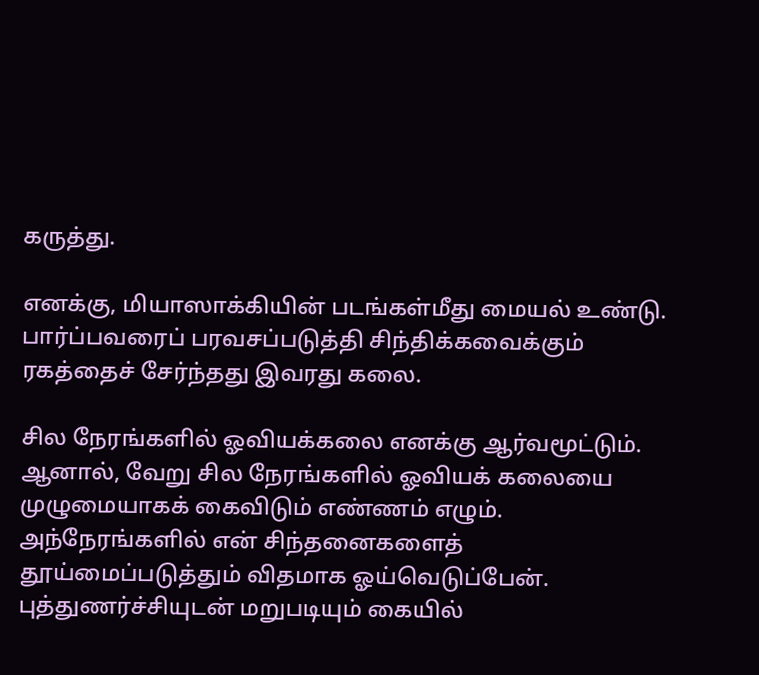கருத்து.

எனக்கு, மியாஸாக்கியின் படங்கள்மீது மையல் உண்டு. பார்ப்பவரைப் பரவசப்படுத்தி சிந்திக்கவைக்கும் ரகத்தைச் சேர்ந்தது இவரது கலை.

சில நேரங்களில் ஓவியக்கலை எனக்கு ஆர்வமூட்டும். ஆனால், வேறு சில நேரங்களில் ஓவியக் கலையை முழுமையாகக் கைவிடும் எண்ணம் எழும். அந்நேரங்களில் என் சிந்தனைகளைத் தூய்மைப்படுத்தும் விதமாக ஓய்வெடுப்பேன். புத்துணர்ச்சியுடன் மறுபடியும் கையில்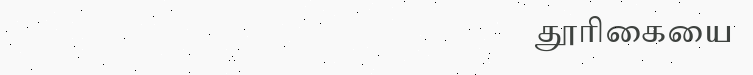தூரிகையை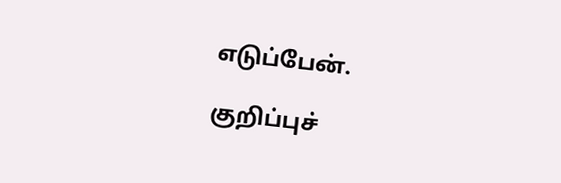எடுப்பேன்.

குறிப்புச்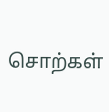சொற்கள்